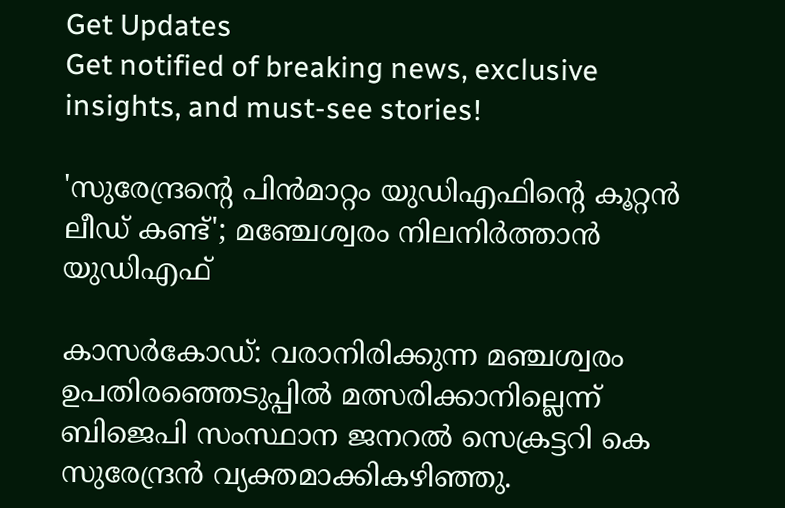Get Updates
Get notified of breaking news, exclusive insights, and must-see stories!

'സുരേന്ദ്രന്‍റെ പിന്‍മാറ്റം യുഡിഎഫിന്‍റെ കൂറ്റന്‍ ലീഡ് കണ്ട്'; മഞ്ചേശ്വരം നിലനിര്‍ത്താന്‍ യുഡിഎഫ്

കാസര്‍കോഡ്: വരാനിരിക്കുന്ന മഞ്ചശ്വരം ഉപതിരഞ്ഞെടുപ്പില്‍ മത്സരിക്കാനില്ലെന്ന് ബിജെപി സംസ്ഥാന ജനറല്‍ സെക്രട്ടറി കെ സുരേന്ദ്രന്‍ വ്യക്തമാക്കികഴിഞ്ഞു.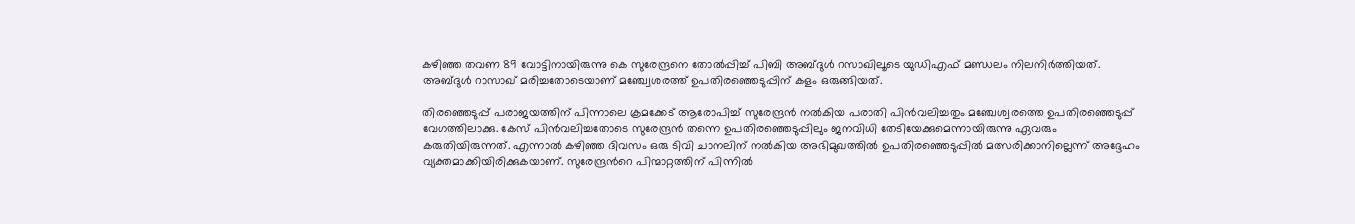കഴിഞ്ഞ തവണ 89 വോട്ടിനായിരുന്നു കെ സുരേന്ദ്രനെ തോല്‍പ്പിച്ച് പിബി അബ്ദുള്‍ റസാഖിലൂടെ യുഡിഎഫ് മണ്ഡലം നിലനിര്‍ത്തിയത്. അബ്ദുള്‍ റാസാഖ് മരിച്ചതോടെയാണ് മ‍ഞ്ച്വേശരത്ത് ഉപതിരഞ്ഞെടുപ്പിന് കളം ഒരുങ്ങിയത്.

തിരഞ്ഞെടുപ്പ് പരാജയത്തിന് പിന്നാലെ ക്രമക്കേട് ആരോപിച്ച് സുരേന്ദ്രന്‍ നല്‍കിയ പരാതി പിന്‍വലിച്ചതും മഞ്ചേശ്വരത്തെ ഉപതിരഞ്ഞെടുപ്പ് വേഗത്തിലാക്കു. കേസ് പിന്‍വലിച്ചതോടെ സുരേന്ദ്രന്‍ തന്നെ ഉപതിരഞ്ഞെടുപ്പിലും ജനവിധി തേടിയേക്കുമെന്നായിരുന്നു ഏവരും കരുതിയിരുന്നത്. എന്നാല്‍ കഴിഞ്ഞ ദിവസം ഒരു ടിവി ചാനലിന് നല്‍കിയ അഭിമുഖത്തില്‍ ഉപതിരഞ്ഞെടുപ്പില്‍ മത്സരിക്കാനില്ലെന്ന് അദ്ദേഹം വ്യക്തമാക്കിയിരിക്കുകയാണ്. സുരേന്ദ്രന്‍റെ പിന്മാറ്റത്തിന് പിന്നില്‍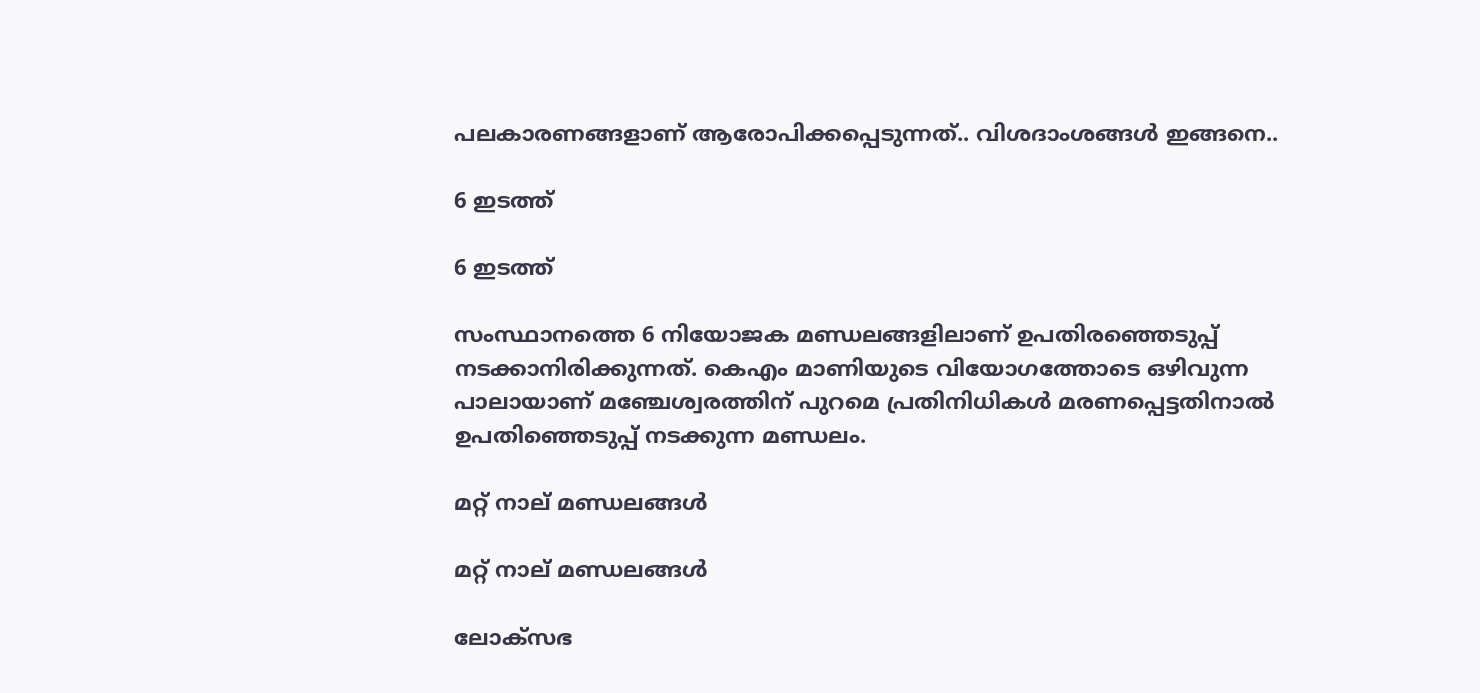പലകാരണങ്ങളാണ് ആരോപിക്കപ്പെടുന്നത്.. വിശദാംശങ്ങള്‍ ഇങ്ങനെ..

6 ഇടത്ത്

6 ഇടത്ത്

സംസ്ഥാനത്തെ 6 നിയോജക മണ്ഡലങ്ങളിലാണ് ഉപതിരഞ്ഞെടുപ്പ് നടക്കാനിരിക്കുന്നത്. കെഎം മാണിയുടെ വിയോഗത്തോടെ ഒഴിവുന്ന പാലായാണ് മ‍ഞ്ചേശ്വരത്തിന് പുറമെ പ്രതിനിധികള്‍ മരണപ്പെട്ടതിനാല്‍ ഉപതിഞ്ഞെടുപ്പ് നടക്കുന്ന മണ്ഡലം.

മറ്റ് നാല് മണ്ഡലങ്ങള്‍

മറ്റ് നാല് മണ്ഡലങ്ങള്‍

ലോക്സഭ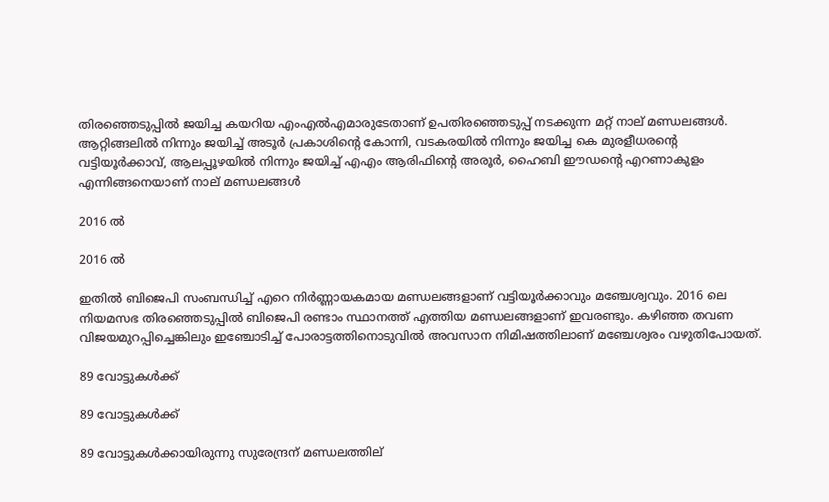തിരഞ്ഞെടുപ്പില്‍ ജയിച്ച കയറിയ എംഎല്‍എമാരുടേതാണ് ഉപതിരഞ്ഞെടുപ്പ് നടക്കുന്ന മറ്റ് നാല് മണ്ഡലങ്ങള്‍. ആറ്റിങ്ങലില്‍ നിന്നും ജയിച്ച് അടൂര്‍ പ്രകാശിന്‍റെ കോന്നി, വടകരയില്‍ നിന്നും ജയിച്ച കെ മുരളീധരന്‍റെ വട്ടിയൂര്‍ക്കാവ്, ആലപ്പൂഴയില്‍ നിന്നും ജയിച്ച് എഎം ആരിഫിന്‍റെ അരൂര്‍, ഹൈബി ഈഡന്‍റെ എറണാകുളം എന്നിങ്ങനെയാണ് നാല് മണ്ഡലങ്ങള്‍

2016 ല്‍

2016 ല്‍

ഇതില്‍ ബിജെപി സംബന്ധിച്ച് എറെ നിര്‍ണ്ണായകമായ മണ്ഡലങ്ങളാണ് വട്ടിയൂര്‍ക്കാവും മ‍ഞ്ചേശ്വവും. 2016 ലെ നിയമസഭ തിരഞ്ഞെടുപ്പില്‍ ബിജെപി രണ്ടാം സ്ഥാനത്ത് എത്തിയ മണ്ഡ‍ലങ്ങളാണ് ഇവരണ്ടും. കഴിഞ്ഞ തവണ വിജയമുറപ്പിച്ചെങ്കിലും ഇഞ്ചോടിച്ച് പോരാട്ടത്തിനൊടുവില്‍ അവസാന നിമിഷത്തിലാണ് മഞ്ചേശ്വരം വഴുതിപോയത്.

89 വോട്ടുകള്‍ക്ക്

89 വോട്ടുകള്‍ക്ക്

89 വോട്ടുകള്‍ക്കായിരുന്നു സുരേന്ദ്രന് മണ്ഡലത്തില്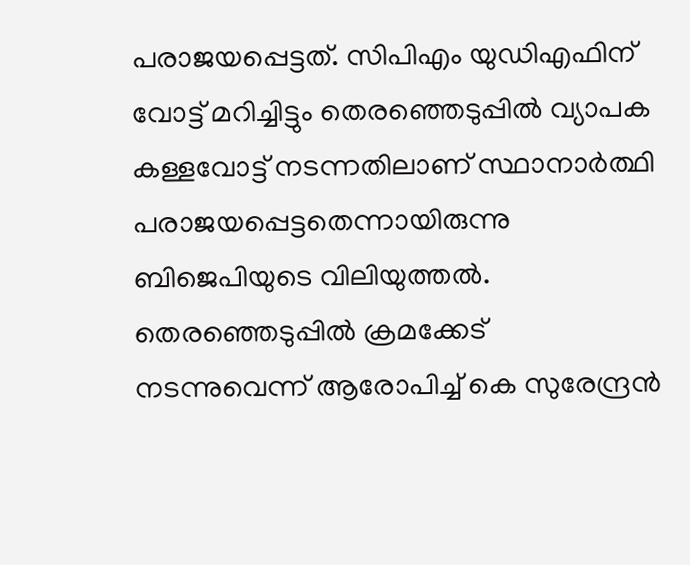പരാജയപ്പെട്ടത്. സിപിഎം യുഡിഎഫിന് വോട്ട് മറിച്ചിട്ടും തെരഞ്ഞെടുപ്പില്‍ വ്യാപക കള്ളവോട്ട് നടന്നതിലാണ് സ്ഥാനാര്‍ത്ഥി പരാജയപ്പെട്ടതെന്നായിരുന്നു ബിജെപിയുടെ വിലിയുത്തല്‍. തെരഞ്ഞെടുപ്പില്‍ ക്രമക്കേട് നടന്നുവെന്ന് ആരോപിച്ച് കെ സുരേന്ദ്രന്‍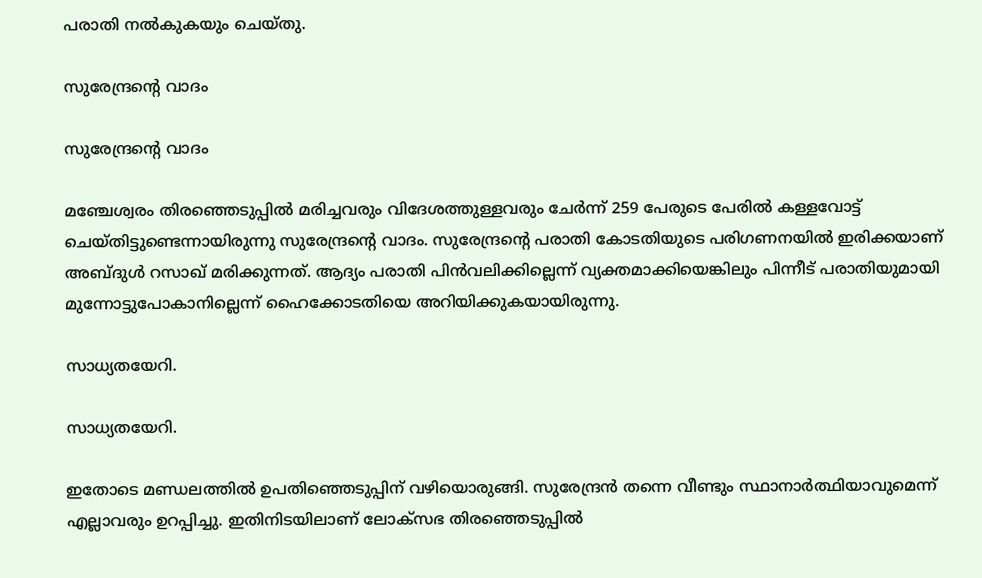പരാതി നല്‍കുകയും ചെയ്തു.

സുരേന്ദ്രന്റെ വാദം

സുരേന്ദ്രന്റെ വാദം

മഞ്ചേശ്വരം തിരഞ്ഞെടുപ്പില്‍ മരിച്ചവരും വിദേശത്തുള്ളവരും ചേര്‍ന്ന് 259 പേരുടെ പേരില്‍ കള്ളവോട്ട് ചെയ്തിട്ടുണ്ടെന്നായിരുന്നു സുരേന്ദ്രന്റെ വാദം. സുരേന്ദ്രന്റെ പരാതി കോടതിയുടെ പരിഗണനയില്‍ ഇരിക്കയാണ് അബ്ദുള്‍ റസാഖ് മരിക്കുന്നത്. ആദ്യം പരാതി പിന്‍വലിക്കില്ലെന്ന് വ്യക്തമാക്കിയെങ്കിലും പിന്നീട് പരാതിയുമായി മുന്നോട്ടുപോകാനില്ലെന്ന് ഹൈക്കോടതിയെ അറിയിക്കുകയായിരുന്നു.

സാധ്യതയേറി.

സാധ്യതയേറി.

ഇതോടെ മണ്ഡലത്തില്‍ ഉപതിഞ്ഞെടുപ്പിന് വഴിയൊരുങ്ങി. സുരേന്ദ്രന്‍ തന്നെ വീണ്ടും സ്ഥാനാര്‍ത്ഥിയാവുമെന്ന് എല്ലാവരും ഉറപ്പിച്ചു. ഇതിനിടയിലാണ് ലോക്സഭ തിരഞ്ഞെടുപ്പില്‍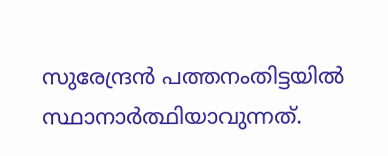സുരേന്ദ്രന്‍ പത്തനംതിട്ടയില്‍ സ്ഥാനാര്‍ത്ഥിയാവുന്നത്.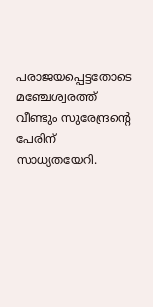പരാജയപ്പെട്ടതോടെ മഞ്ചേശ്വരത്ത് വീണ്ടും സുരേന്ദ്രന്‍റെ പേരിന് സാധ്യതയേറി.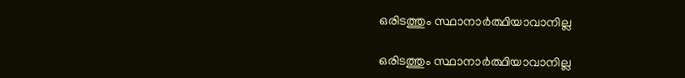ഒരിടത്തും സ്ഥാനാര്‍ത്ഥിയാവാനില്ല

ഒരിടത്തും സ്ഥാനാര്‍ത്ഥിയാവാനില്ല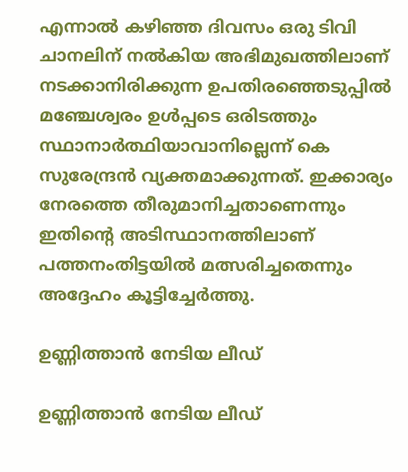എന്നാല്‍ കഴിഞ്ഞ ദിവസം ഒരു ടിവി ചാനലിന് നല്‍കിയ അഭിമുഖത്തിലാണ് നടക്കാനിരിക്കുന്ന ഉപതിരഞ്ഞെടുപ്പില്‍ മഞ്ചേശ്വരം ഉള്‍പ്പടെ ഒരിടത്തും സ്ഥാനാര്‍ത്ഥിയാവാനില്ലെന്ന് കെ സുരേന്ദ്രന്‍ വ്യക്തമാക്കുന്നത്. ഇക്കാര്യം നേരത്തെ തീരുമാനിച്ചതാണെന്നും ഇതിന്റെ അടിസ്ഥാനത്തിലാണ് പത്തനംതിട്ടയില്‍ മത്സരിച്ചതെന്നും അദ്ദേഹം കൂട്ടിച്ചേര്‍ത്തു.

ഉണ്ണിത്താന്‍ നേടിയ ലീഡ്

ഉണ്ണിത്താന്‍ നേടിയ ലീഡ്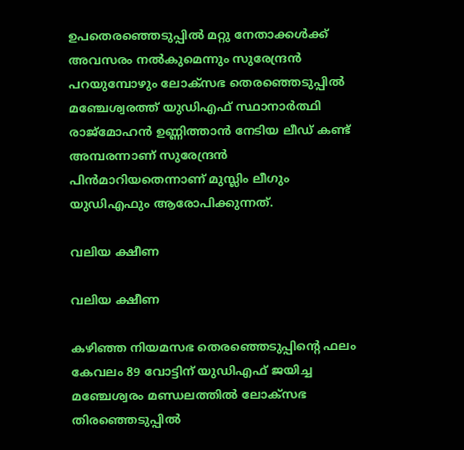ഉപതെരഞ്ഞെടുപ്പില്‍ മറ്റു നേതാക്കള്‍ക്ക് അവസരം നല്‍കുമെന്നും സുരേന്ദ്രന്‍ പറയുമ്പോഴും ലോക്സഭ തെരഞ്ഞെടുപ്പില്‍ മഞ്ചേശ്വരത്ത് യുഡിഎഫ് സ്ഥാനാര്‍ത്ഥി രാജ്മോഹന്‍ ഉണ്ണിത്താന്‍ നേടിയ ലീഡ് കണ്ട് അമ്പരന്നാണ് സുരേന്ദ്രന്‍ പിന്‍മാറിയതെന്നാണ് മുസ്ലിം ലീഗും യുഡിഎഫും ആരോപിക്കുന്നത്.

വലിയ ക്ഷീണ

വലിയ ക്ഷീണ

കഴിഞ്ഞ നിയമസഭ തെരഞ്ഞെടുപ്പിന്റെ ഫലം കേവലം 89 വോട്ടിന് യുഡിഎഫ് ജയിച്ച മ‍ഞ്ചേശ്വരം മണ്ഡലത്തില്‍ ലോക്സഭ തിരഞ്ഞെടുപ്പില്‍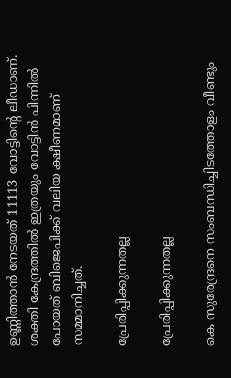ഉണ്ണിത്താന്‍ നേടയത് 11113 വോട്ടിന്റെ ലീഡാണ്. ശക്തി കേന്ദ്രത്തില്‍ ഇത്രയും വോട്ടിന്‍ പിന്നില്‍ പോയത് ബിജെപിക്ക് വലിയ ക്ഷീണമാണ് സമ്മാനിച്ചത്.

പ്രേരിപ്പിക്കുന്നതല്ല

പ്രേരിപ്പിക്കുന്നതല്ല

കെ സുരേന്ദ്രനെ സംബന്ധിച്ചിടത്തോളം വീണ്ടും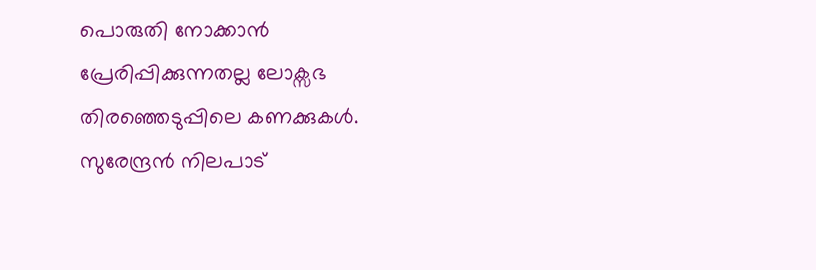പൊരുതി നോക്കാന്‍ പ്രേരിപ്പിക്കുന്നതല്ല ലോക്സഭ തിരഞ്ഞെടുപ്പിലെ കണക്കുകള്‍. സുരേന്ദ്രന്‍ നിലപാട്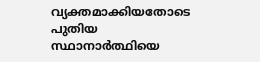വ്യക്തമാക്കിയതോടെ പുതിയ സ്ഥാനാര്‍ത്ഥിയെ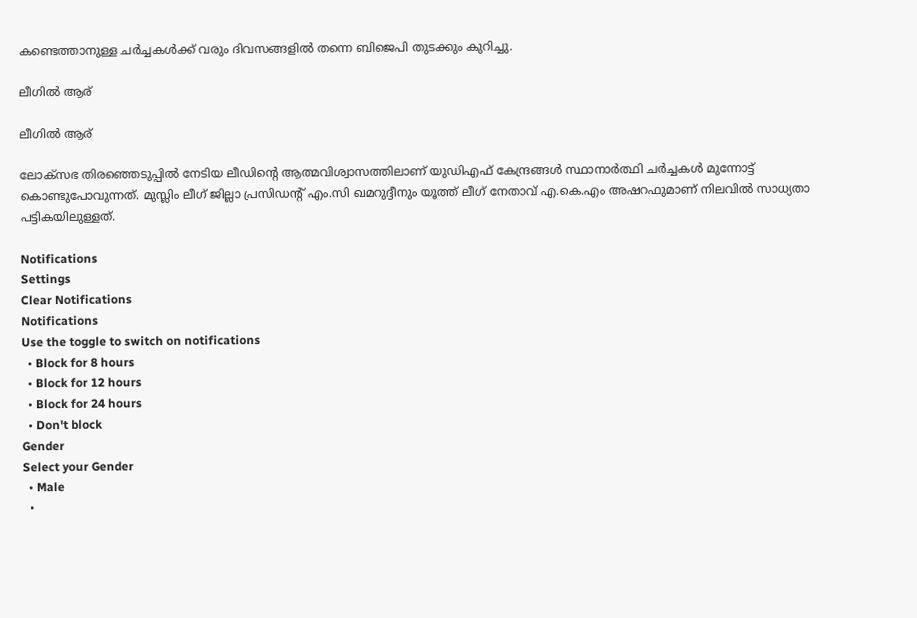കണ്ടെത്താനുള്ള ചര്‍ച്ചകള്‍ക്ക് വരും ദിവസങ്ങളില്‍ തന്നെ ബിജെപി തുടക്കും കുറിച്ചു.

ലീഗില്‍ ആര്

ലീഗില്‍ ആര്

ലോക്സഭ തിരഞ്ഞെടുപ്പില്‍ നേടിയ ലീഡിന്‍റെ ആത്മവിശ്വാസത്തിലാണ് യുഡിഎഫ് കേന്ദ്രങ്ങള്‍ സ്ഥാനാര്‍ത്ഥി ചര്‍ച്ചകള്‍ മുന്നോട്ട് കൊണ്ടുപോവുന്നത്. മുസ്ലിം ലീഗ് ജില്ലാ പ്രസിഡന്റ് എം.സി ഖമറുദ്ദീനും യൂത്ത് ലീഗ് നേതാവ് എ.കെ.എം അഷറഫുമാണ് നിലവില്‍ സാധ്യതാ പട്ടികയിലുള്ളത്.

Notifications
Settings
Clear Notifications
Notifications
Use the toggle to switch on notifications
  • Block for 8 hours
  • Block for 12 hours
  • Block for 24 hours
  • Don't block
Gender
Select your Gender
  • Male
  •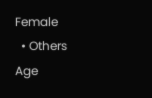Female
  • Others
Age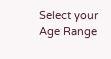Select your Age Range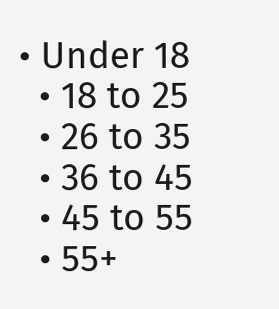• Under 18
  • 18 to 25
  • 26 to 35
  • 36 to 45
  • 45 to 55
  • 55+